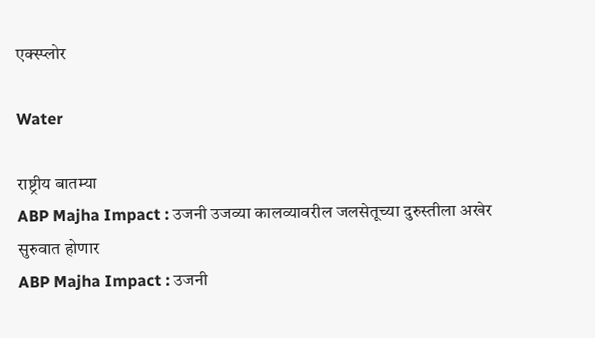एक्स्प्लोर

Water

राष्ट्रीय बातम्या
ABP Majha Impact : उजनी उजव्या कालव्यावरील जलसेतूच्या दुरुस्तीला अखेर सुरुवात होणार
ABP Majha Impact : उजनी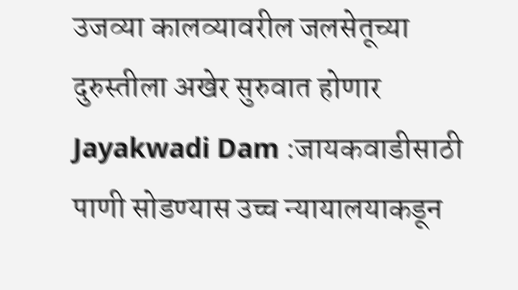उजव्या कालव्यावरील जलसेतूच्या दुरुस्तीला अखेर सुरुवात होणार
Jayakwadi Dam :जायकवाडीसाठी पाणी सोडण्यास उच्च न्यायालयाकडून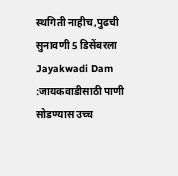स्थगिती नाहीच,पुढची सुनावणी 5 डिसेंबरला
Jayakwadi Dam :जायकवाडीसाठी पाणी सोडण्यास उच्च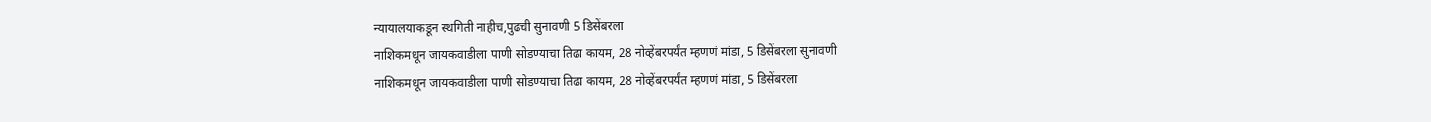न्यायालयाकडून स्थगिती नाहीच,पुढची सुनावणी 5 डिसेंबरला
नाशिकमधून जायकवाडीला पाणी सोडण्याचा तिढा कायम, 28 नोव्हेंबरपर्यंत म्हणणं मांडा, 5 डिसेंबरला सुनावणी
नाशिकमधून जायकवाडीला पाणी सोडण्याचा तिढा कायम, 28 नोव्हेंबरपर्यंत म्हणणं मांडा, 5 डिसेंबरला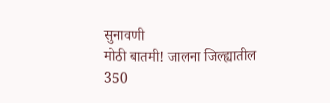सुनावणी
मोठी बातमी! जालना जिल्ह्यातील 350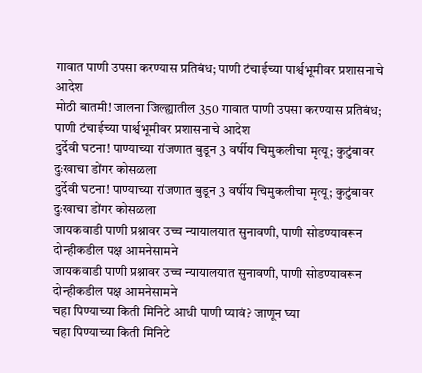गावात पाणी उपसा करण्यास प्रतिबंध; पाणी टंचाईच्या पार्श्वभूमीवर प्रशासनाचे आदेश
मोठी बातमी! जालना जिल्ह्यातील 350 गावात पाणी उपसा करण्यास प्रतिबंध; पाणी टंचाईच्या पार्श्वभूमीवर प्रशासनाचे आदेश
दुर्देवी घटना! पाण्याच्या रांजणात बुडून 3 वर्षीय चिमुकलीचा मृत्यू; कुटुंबावर दुःखाचा डोंगर कोसळला
दुर्देवी घटना! पाण्याच्या रांजणात बुडून 3 वर्षीय चिमुकलीचा मृत्यू; कुटुंबावर दुःखाचा डोंगर कोसळला
जायकवाडी पाणी प्रश्नावर उच्च न्यायालयात सुनावणी, पाणी सोडण्यावरून दोन्हीकडील पक्ष आमनेसामने
जायकवाडी पाणी प्रश्नावर उच्च न्यायालयात सुनावणी, पाणी सोडण्यावरून दोन्हीकडील पक्ष आमनेसामने
चहा पिण्याच्या किती मिनिटे आधी पाणी प्यावं? जाणून घ्या
चहा पिण्याच्या किती मिनिटे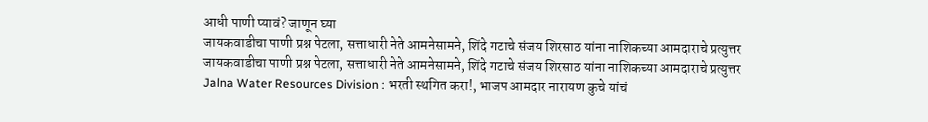आधी पाणी प्यावं? जाणून घ्या
जायकवाडीचा पाणी प्रश्न पेटला, सत्ताधारी नेते आमनेसामने, शिंदे गटाचे संजय शिरसाठ यांना नाशिकच्या आमदाराचे प्रत्युत्तर
जायकवाडीचा पाणी प्रश्न पेटला, सत्ताधारी नेते आमनेसामने, शिंदे गटाचे संजय शिरसाठ यांना नाशिकच्या आमदाराचे प्रत्युत्तर
Jalna Water Resources Division : भरती स्थगित करा!, भाजप आमदार नारायण कुचे यांचं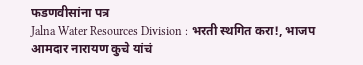फडणवीसांना पत्र
Jalna Water Resources Division : भरती स्थगित करा!, भाजप आमदार नारायण कुचे यांचं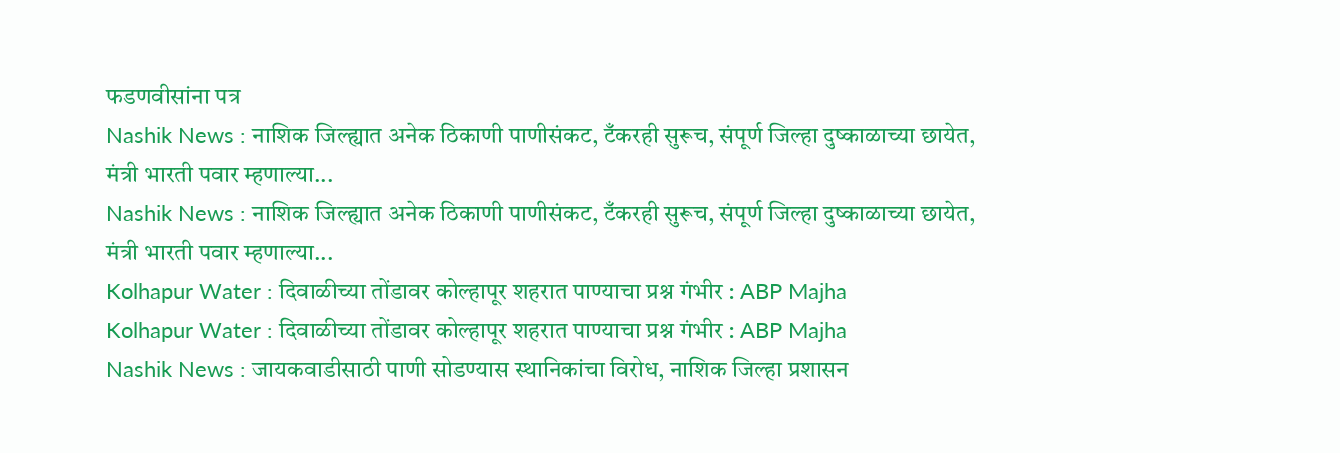फडणवीसांना पत्र
Nashik News : नाशिक जिल्ह्यात अनेक ठिकाणी पाणीसंकट, टँकरही सुरूच, संपूर्ण जिल्हा दुष्काळाच्या छायेत, मंत्री भारती पवार म्हणाल्या...
Nashik News : नाशिक जिल्ह्यात अनेक ठिकाणी पाणीसंकट, टँकरही सुरूच, संपूर्ण जिल्हा दुष्काळाच्या छायेत, मंत्री भारती पवार म्हणाल्या...
Kolhapur Water : दिवाळीच्या तोंडावर कोल्हापूर शहरात पाण्याचा प्रश्न गंभीर : ABP Majha
Kolhapur Water : दिवाळीच्या तोंडावर कोल्हापूर शहरात पाण्याचा प्रश्न गंभीर : ABP Majha
Nashik News : जायकवाडीसाठी पाणी सोडण्यास स्थानिकांचा विरोध, नाशिक जिल्हा प्रशासन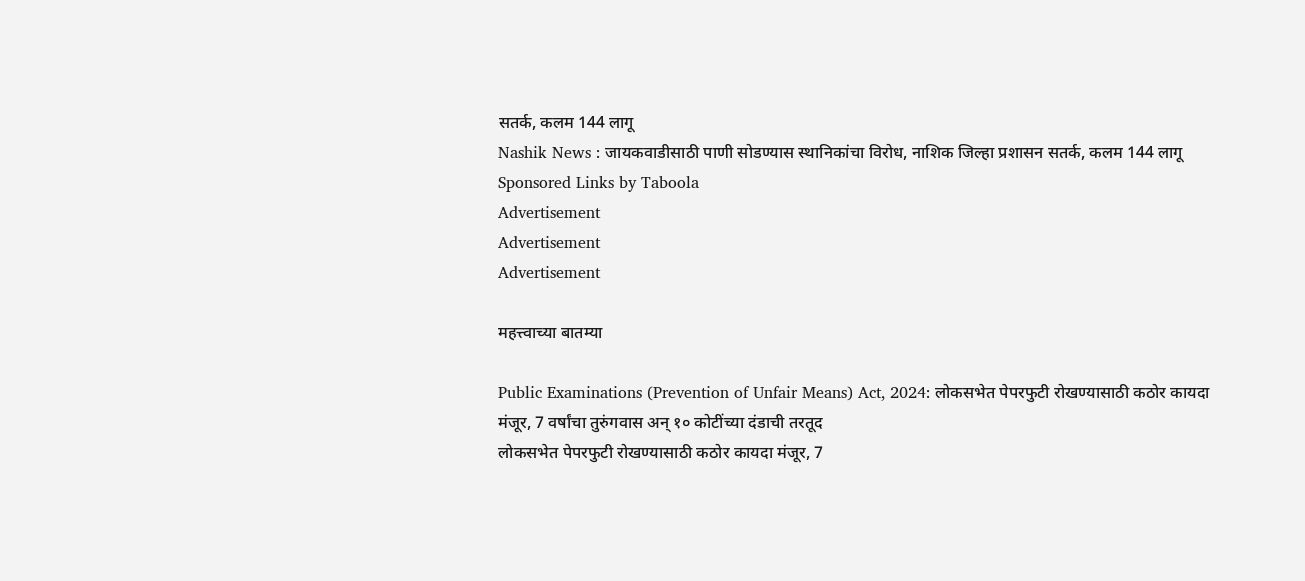सतर्क, कलम 144 लागू
Nashik News : जायकवाडीसाठी पाणी सोडण्यास स्थानिकांचा विरोध, नाशिक जिल्हा प्रशासन सतर्क, कलम 144 लागू
Sponsored Links by Taboola
Advertisement
Advertisement
Advertisement

महत्त्वाच्या बातम्या

Public Examinations (Prevention of Unfair Means) Act, 2024: लोकसभेत पेपरफुटी रोखण्यासाठी कठोर कायदा मंजूर, 7 वर्षांचा तुरुंगवास अन् १० कोटींच्या दंडाची तरतूद
लोकसभेत पेपरफुटी रोखण्यासाठी कठोर कायदा मंजूर, 7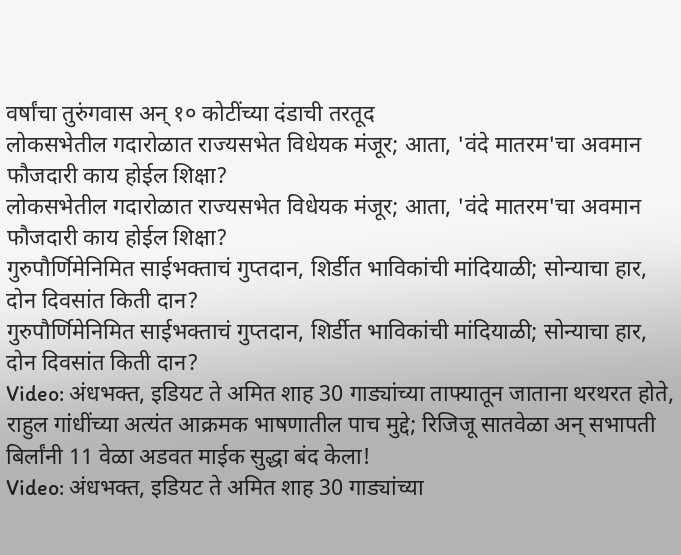वर्षांचा तुरुंगवास अन् १० कोटींच्या दंडाची तरतूद
लोकसभेतील गदारोळात राज्यसभेत विधेयक मंजूर; आता, 'वंदे मातरम'चा अवमान फौजदारी काय होईल शिक्षा?
लोकसभेतील गदारोळात राज्यसभेत विधेयक मंजूर; आता, 'वंदे मातरम'चा अवमान फौजदारी काय होईल शिक्षा?
गुरुपौर्णिमेनिमित साईभक्ताचं गुप्तदान, शिर्डीत भाविकांची मांदियाळी; सोन्याचा हार, दोन दिवसांत किती दान?
गुरुपौर्णिमेनिमित साईभक्ताचं गुप्तदान, शिर्डीत भाविकांची मांदियाळी; सोन्याचा हार, दोन दिवसांत किती दान?
Video: अंधभक्त, इडियट ते अमित शाह 30 गाड्यांच्या ताफ्यातून जाताना थरथरत होते, राहुल गांधींच्या अत्यंत आक्रमक भाषणातील पाच मुद्दे; रिजिजू सातवेळा अन् सभापती बिर्लांनी 11 वेळा अडवत माईक सुद्धा बंद केला!
Video: अंधभक्त, इडियट ते अमित शाह 30 गाड्यांच्या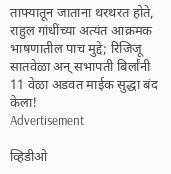ताफ्यातून जाताना थरथरत होते, राहुल गांधींच्या अत्यंत आक्रमक भाषणातील पाच मुद्दे; रिजिजू सातवेळा अन् सभापती बिर्लांनी 11 वेळा अडवत माईक सुद्धा बंद केला!
Advertisement

व्हिडीओ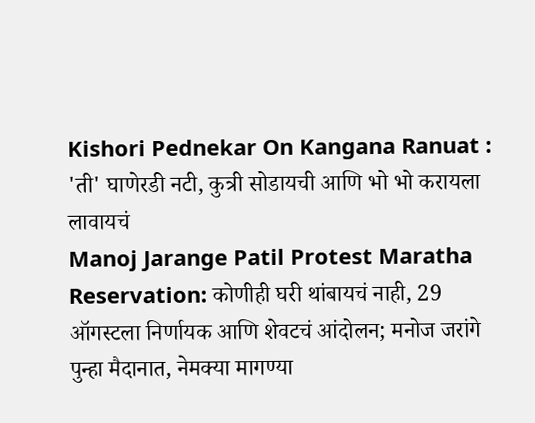Kishori Pednekar On Kangana Ranuat : 'ती' घाणेरडी नटी, कुत्री सोडायची आणि भो भो करायला लावायचं
Manoj Jarange Patil Protest Maratha Reservation: कोणीही घरी थांबायचं नाही, 29 ऑगस्टला निर्णायक आणि शेवटचं आंदोलन; मनोज जरांगे पुन्हा मैदानात, नेमक्या मागण्या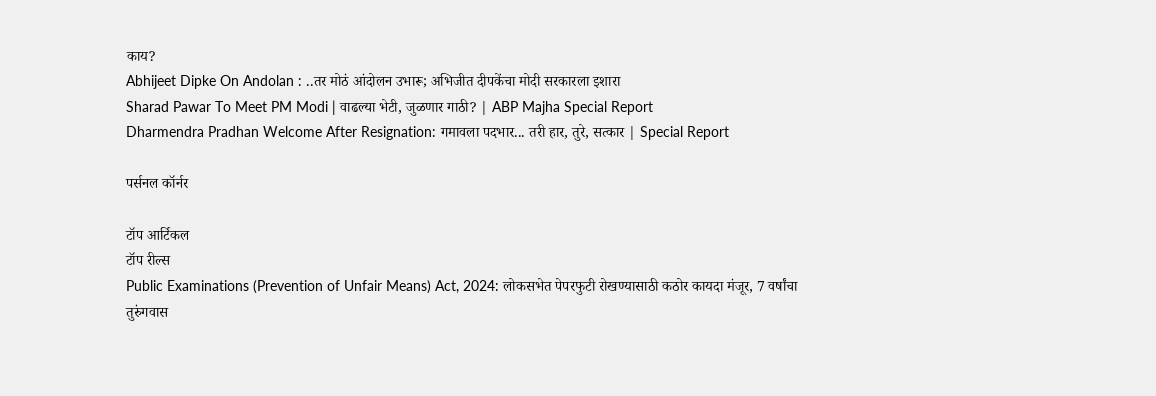काय?
Abhijeet Dipke On Andolan : ..तर मोठं आंदोलन उभारू; अभिजीत दीपकेंचा मोदी सरकारला इशारा
Sharad Pawar To Meet PM Modi | वाढल्या भेटी, जुळणार गाठी? | ABP Majha Special Report
Dharmendra Pradhan Welcome After Resignation: गमावला पदभार... तरी हार, तुरे, सत्कार | Special Report

पर्सनल कॉर्नर

टॉप आर्टिकल
टॉप रील्स
Public Examinations (Prevention of Unfair Means) Act, 2024: लोकसभेत पेपरफुटी रोखण्यासाठी कठोर कायदा मंजूर, 7 वर्षांचा तुरुंगवास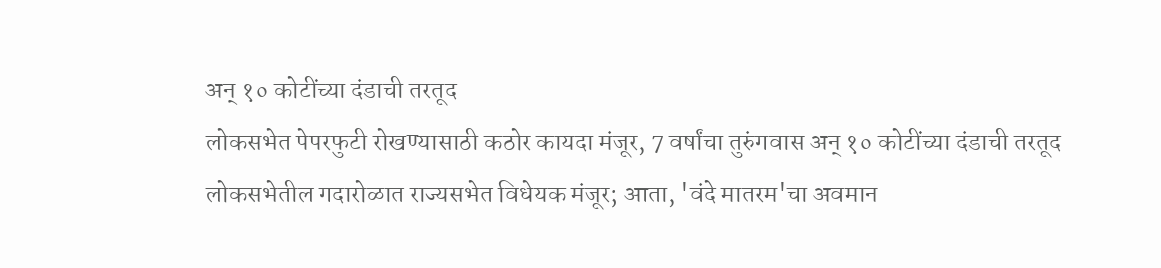अन् १० कोटींच्या दंडाची तरतूद
लोकसभेत पेपरफुटी रोखण्यासाठी कठोर कायदा मंजूर, 7 वर्षांचा तुरुंगवास अन् १० कोटींच्या दंडाची तरतूद
लोकसभेतील गदारोळात राज्यसभेत विधेयक मंजूर; आता, 'वंदे मातरम'चा अवमान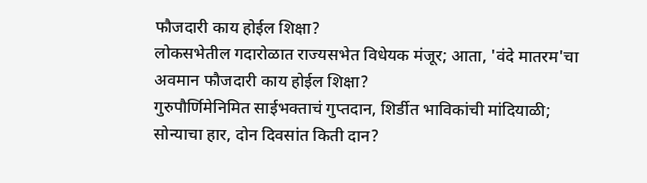फौजदारी काय होईल शिक्षा?
लोकसभेतील गदारोळात राज्यसभेत विधेयक मंजूर; आता, 'वंदे मातरम'चा अवमान फौजदारी काय होईल शिक्षा?
गुरुपौर्णिमेनिमित साईभक्ताचं गुप्तदान, शिर्डीत भाविकांची मांदियाळी; सोन्याचा हार, दोन दिवसांत किती दान?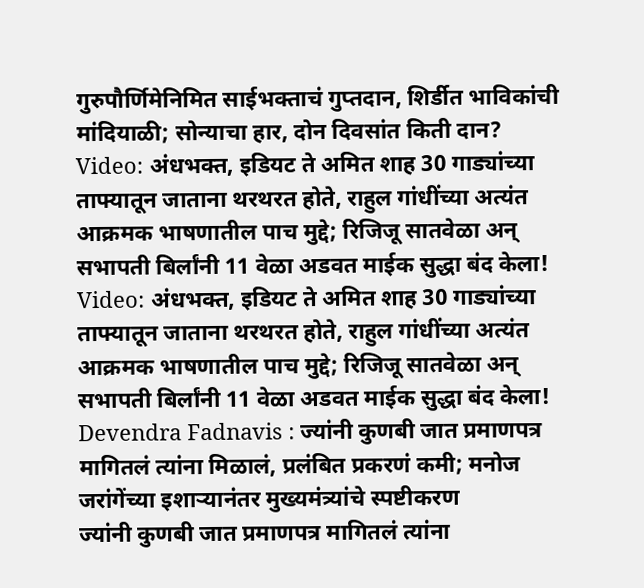गुरुपौर्णिमेनिमित साईभक्ताचं गुप्तदान, शिर्डीत भाविकांची मांदियाळी; सोन्याचा हार, दोन दिवसांत किती दान?
Video: अंधभक्त, इडियट ते अमित शाह 30 गाड्यांच्या ताफ्यातून जाताना थरथरत होते, राहुल गांधींच्या अत्यंत आक्रमक भाषणातील पाच मुद्दे; रिजिजू सातवेळा अन् सभापती बिर्लांनी 11 वेळा अडवत माईक सुद्धा बंद केला!
Video: अंधभक्त, इडियट ते अमित शाह 30 गाड्यांच्या ताफ्यातून जाताना थरथरत होते, राहुल गांधींच्या अत्यंत आक्रमक भाषणातील पाच मुद्दे; रिजिजू सातवेळा अन् सभापती बिर्लांनी 11 वेळा अडवत माईक सुद्धा बंद केला!
Devendra Fadnavis : ज्यांनी कुणबी जात प्रमाणपत्र मागितलं त्यांना मिळालं, प्रलंबित प्रकरणं कमी; मनोज जरांगेंच्या इशाऱ्यानंतर मुख्यमंत्र्यांचे स्पष्टीकरण
ज्यांनी कुणबी जात प्रमाणपत्र मागितलं त्यांना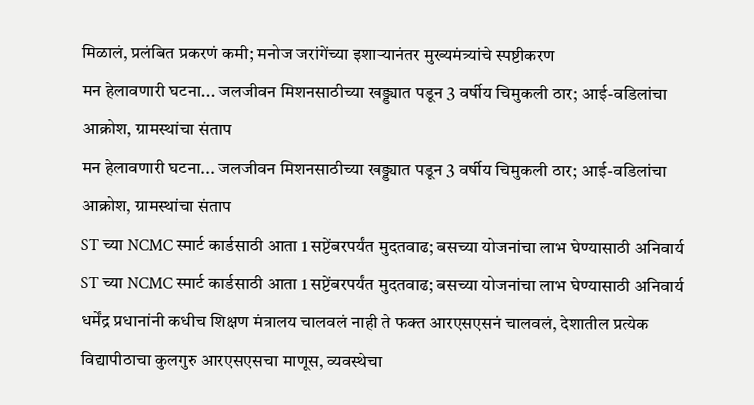मिळालं, प्रलंबित प्रकरणं कमी; मनोज जरांगेंच्या इशाऱ्यानंतर मुख्यमंत्र्यांचे स्पष्टीकरण
मन हेलावणारी घटना... जलजीवन मिशनसाठीच्या खड्ड्यात पडून 3 वर्षीय चिमुकली ठार; आई-वडिलांचा आक्रोश, ग्रामस्थांचा संताप
मन हेलावणारी घटना... जलजीवन मिशनसाठीच्या खड्ड्यात पडून 3 वर्षीय चिमुकली ठार; आई-वडिलांचा आक्रोश, ग्रामस्थांचा संताप
ST च्या NCMC स्मार्ट कार्डसाठी आता 1 सप्टेंबरपर्यंत मुदतवाढ; बसच्या योजनांचा लाभ घेण्यासाठी अनिवार्य
ST च्या NCMC स्मार्ट कार्डसाठी आता 1 सप्टेंबरपर्यंत मुदतवाढ; बसच्या योजनांचा लाभ घेण्यासाठी अनिवार्य
धर्मेंद्र प्रधानांनी कधीच शिक्षण मंत्रालय चालवलं नाही ते फक्त आरएसएसनं चालवलं, देशातील प्रत्येक विद्यापीठाचा कुलगुरु आरएसएसचा माणूस, व्यवस्थेचा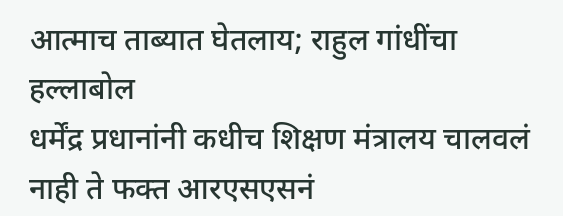आत्माच ताब्यात घेतलाय; राहुल गांधींचा हल्लाबोल
धर्मेंद्र प्रधानांनी कधीच शिक्षण मंत्रालय चालवलं नाही ते फक्त आरएसएसनं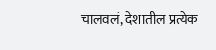चालवलं, देशातील प्रत्येक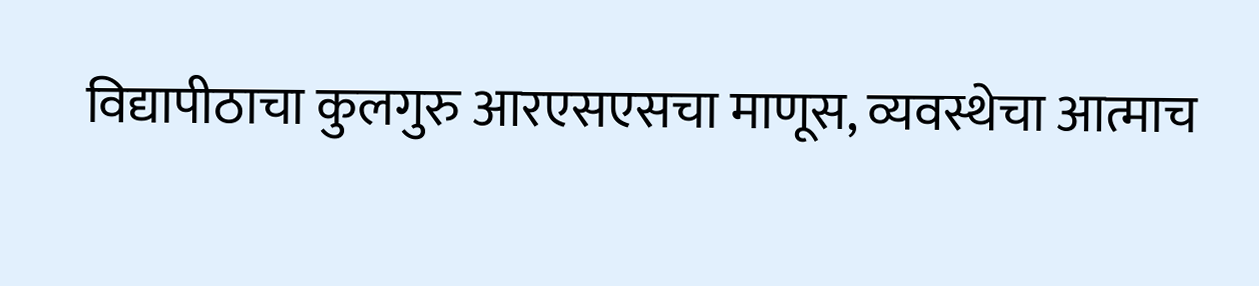विद्यापीठाचा कुलगुरु आरएसएसचा माणूस, व्यवस्थेचा आत्माच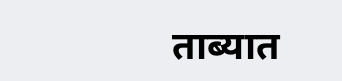ताब्यात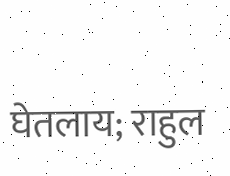घेतलाय; राहुल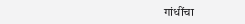गांधींचा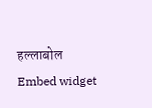हल्लाबोल
Embed widget